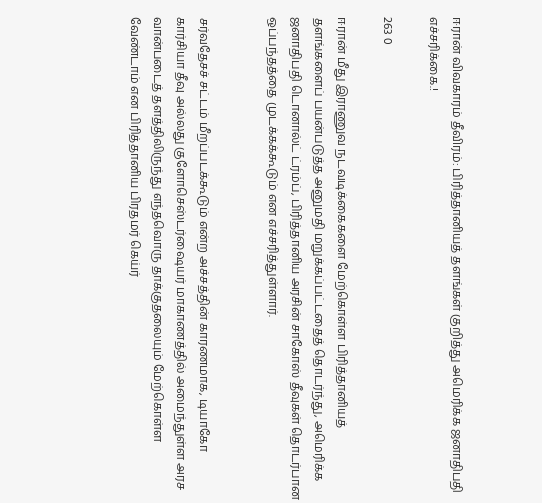ஈரான் விவகாரம் தீவிரம்: பிரித்தானியத் தளங்கள் குறித்து அமெரிக்க ஜனாதிபதி எச்சரிக்கை.!

263 0

ஈரான் மீது இராணுவ நடவடிக்கைகளை மேற்கொள்ள பிரித்தானியத் தளங்களைப் பயன்படுத்த அனுமதி மறுக்கப்பட்டதைத் தொடர்ந்து, அமெரிக்க ஜனாதிபதி டொனால்ட் ட்ரம்ப், பிரித்தானிய அரசின் சாகோஸ் தீவுகள் தொடர்பான ஒப்பந்தத்தை முடக்கக்கூடும் என எச்சரித்துள்ளார்.


சர்வதேசச் சட்டம் மீறப்படக்கூடும் என்ற அச்சத்தின் காரணமாக, டியாகோ கார்சியா தீவு அல்லது குளோசெஸ்டர்ஷையர் மாகாணத்தில் அமைந்துள்ள அரச வான்படைத் தளத்திலிருந்து எந்தவொரு தாக்குதலையும் மேற்கொள்ள வேண்டாம் என பிரித்தானிய பிரதமர் கெய்ர்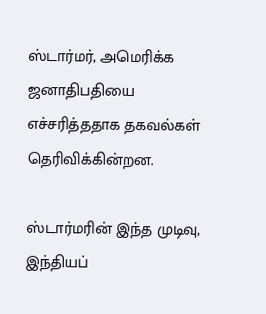ஸ்டார்மர், அமெரிக்க ஜனாதிபதியை எச்சரித்ததாக தகவல்கள் தெரிவிக்கின்றன.

ஸ்டார்மரின் இந்த முடிவு, இந்தியப்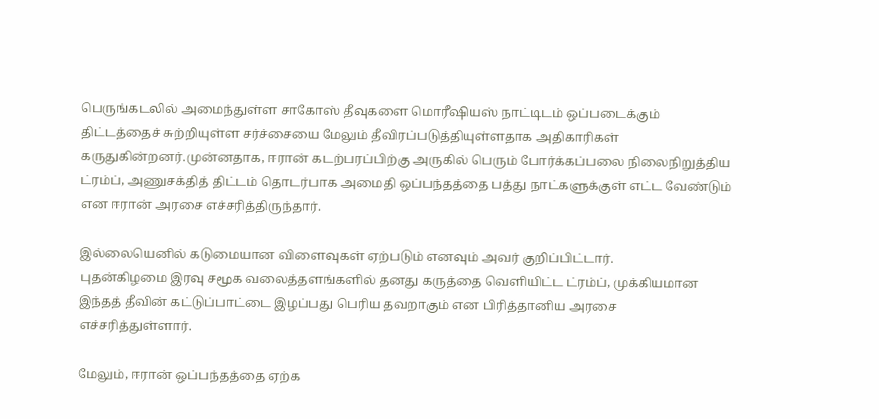பெருங்கடலில் அமைந்துள்ள சாகோஸ் தீவுகளை மொரீஷியஸ் நாட்டிடம் ஒப்படைக்கும் திட்டத்தைச் சுற்றியுள்ள சர்ச்சையை மேலும் தீவிரப்படுத்தியுள்ளதாக அதிகாரிகள் கருதுகின்றனர்.முன்னதாக, ஈரான் கடற்பரப்பிற்கு அருகில் பெரும் போர்க்கப்பலை நிலைநிறுத்திய ட்ரம்ப், அணுசக்தித் திட்டம் தொடர்பாக அமைதி ஒப்பந்தத்தை பத்து நாட்களுக்குள் எட்ட வேண்டும் என ஈரான் அரசை எச்சரித்திருந்தார்.

இல்லையெனில் கடுமையான விளைவுகள் ஏற்படும் எனவும் அவர் குறிப்பிட்டார்.
புதன்கிழமை இரவு சமூக வலைத்தளங்களில் தனது கருத்தை வெளியிட்ட ட்ரம்ப், முக்கியமான இந்தத் தீவின் கட்டுப்பாட்டை இழப்பது பெரிய தவறாகும் என பிரித்தானிய அரசை எச்சரித்துள்ளார்.

மேலும், ஈரான் ஒப்பந்தத்தை ஏற்க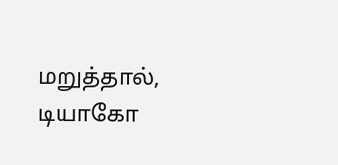மறுத்தால், டியாகோ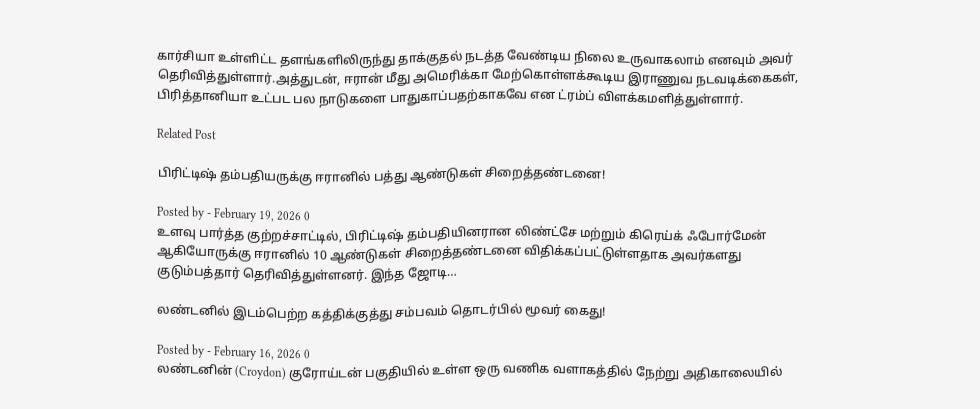கார்சியா உள்ளிட்ட தளங்களிலிருந்து தாக்குதல் நடத்த வேண்டிய நிலை உருவாகலாம் எனவும் அவர் தெரிவித்துள்ளார்.அத்துடன், ஈரான் மீது அமெரிக்கா மேற்கொள்ளக்கூடிய இராணுவ நடவடிக்கைகள், பிரித்தானியா உட்பட பல நாடுகளை பாதுகாப்பதற்காகவே என ட்ரம்ப் விளக்கமளித்துள்ளார்.

Related Post

பிரிட்டிஷ் தம்பதியருக்கு ஈரானில் பத்து ஆண்டுகள் சிறைத்தண்டனை!

Posted by - February 19, 2026 0
உளவு பார்த்த குற்றச்சாட்டில், பிரிட்டிஷ் தம்பதியினரான லிண்ட்சே மற்றும் கிரெய்க் ஃபோர்மேன் ஆகியோருக்கு ஈரானில் 10 ஆண்டுகள் சிறைத்தண்டனை விதிக்கப்பட்டுள்ளதாக அவர்களது குடும்பத்தார் தெரிவித்துள்ளனர். இந்த ஜோடி…

லண்டனில் இடம்பெற்ற கத்திக்குத்து சம்பவம் தொடர்பில் மூவர் கைது!

Posted by - February 16, 2026 0
லண்டனின் (Croydon) குரோய்டன் பகுதியில் உள்ள ஒரு வணிக வளாகத்தில் நேற்று அதிகாலையில்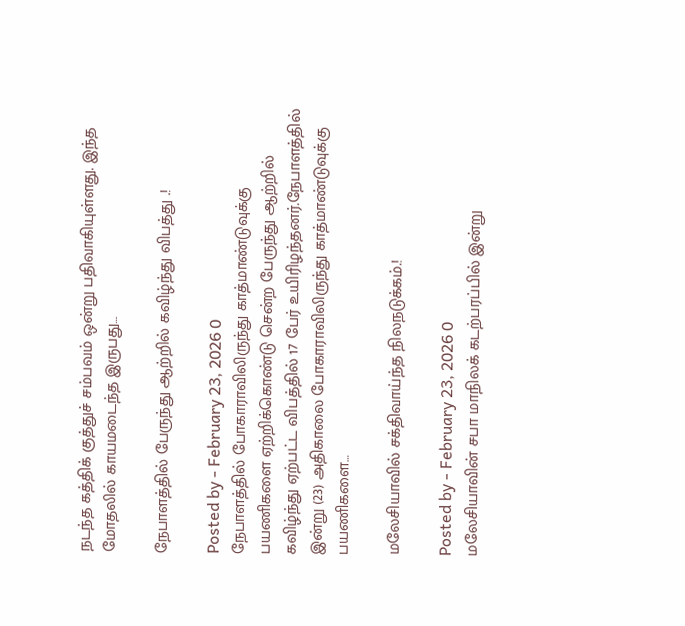நடந்த கத்திக் குத்துச் சம்பவம் ஒன்று பதிவாகியுள்ளது. இந்த மோதலில் காயமடைந்த இருபது…

நேபாளத்தில் பேருந்து ஆற்றில் கவிழ்ந்து விபத்து .!

Posted by - February 23, 2026 0
நேபாளத்தில் போகாராவிலிருந்து காத்மாண்டுவுக்கு பயணிகளை ஏற்றிக்கொண்டு சென்ற பேருந்து ஆற்றில் கவிழ்ந்து ஏற்பட்ட விபத்தில் 17 பேர் உயிரிழந்தனர்.நேபாளத்தில் இன்று (23) அதிகாலை போகாராவிலிருந்து காத்மாண்டுவுக்கு பயணிகளை…

மலேசியாவில் சக்திவாய்ந்த நிலநடுக்கம்.!

Posted by - February 23, 2026 0
மலேசியாவின் சபா மாநிலக் கடற்பரப்பில் இன்று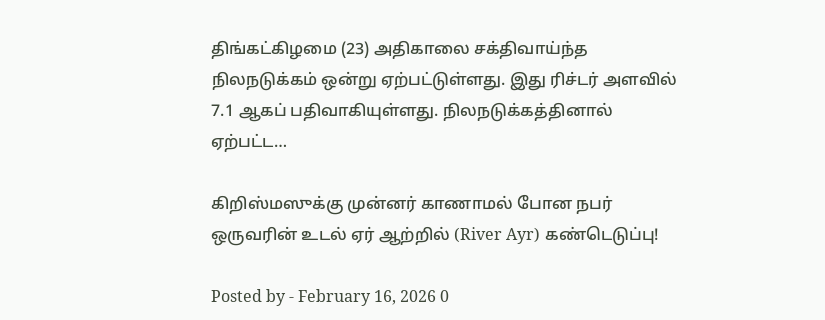திங்கட்கிழமை (23) அதிகாலை சக்திவாய்ந்த நிலநடுக்கம் ஒன்று ஏற்பட்டுள்ளது. இது ரிச்டர் அளவில் 7.1 ஆகப் பதிவாகியுள்ளது. நிலநடுக்கத்தினால் ஏற்பட்ட…

கிறிஸ்மஸுக்கு முன்னர் காணாமல் போன நபர் ஒருவரின் உடல் ஏர் ஆற்றில் (River Ayr) கண்டெடுப்பு!

Posted by - February 16, 2026 0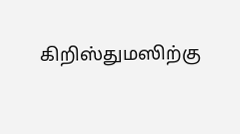கிறிஸ்துமஸிற்கு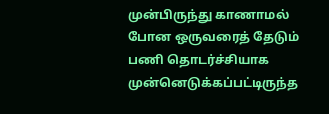முன்பிருந்து காணாமல் போன ஒருவரைத் தேடும் பணி தொடர்ச்சியாக முன்னெடுக்கப்பட்டிருந்த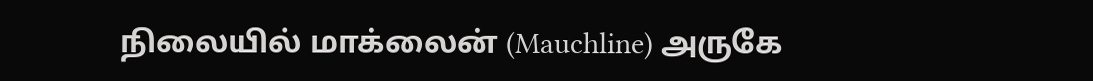நிலையில் மாக்லைன் (Mauchline) அருகே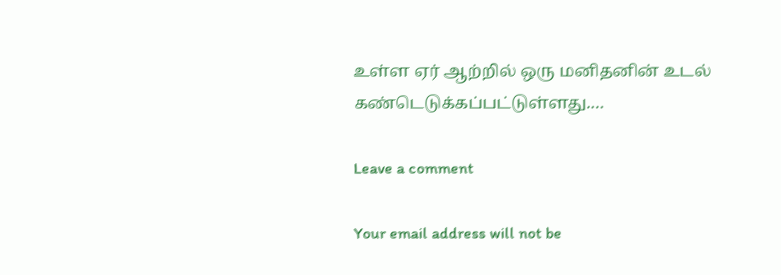உள்ள ஏர் ஆற்றில் ஒரு மனிதனின் உடல் கண்டெடுக்கப்பட்டுள்ளது.…

Leave a comment

Your email address will not be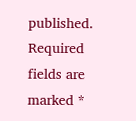published. Required fields are marked *